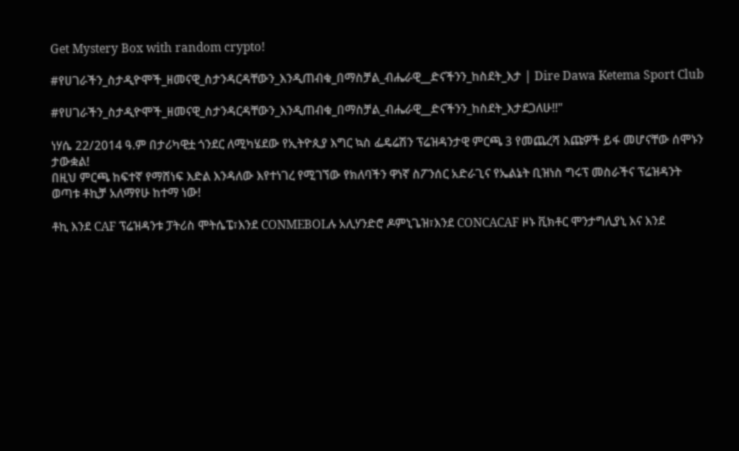Get Mystery Box with random crypto!

#የሀገራችን_ስታዲዮሞች_ዘመናዊ_ስታንዳርዳቸውን_እንዲጠብቁ_በማስቻል_ብሔራዊ__ድናችንን_ከስደት_እታ | Dire Dawa Ketema Sport Club

#የሀገራችን_ስታዲዮሞች_ዘመናዊ_ስታንዳርዳቸውን_እንዲጠብቁ_በማስቻል_ብሔራዊ__ድናችንን_ከስደት_እታደጋለሁ!!"

ነሃሴ 22/2014 ዓ.ም በታሪካዊቷ ጎንደር ለሚካሄደው የኢትዮጲያ እግር ኳስ ፌዴሬሽን ፕሬዝዳንታዊ ምርጫ 3 የመጨረሻ እጩዎች ይፋ መሆናቸው ሰሞኑን ታውቋል!
በዚህ ምርጫ ከፍተኛ የማሸነፍ እድል እንዳለው እየተነገረ የሚገኘው የክለባችን ዋነኛ ስፖንሰር አድራጊና የኤልኔት ቢዝነስ ግሩፕ መስራችና ፕሬዝዳንት ወጣቱ ቶኪቻ አለማየሁ ከተማ ነው!

ቶኪ እንደ CAF ፕሬዝዳንቱ ፓትሪስ ሞትሴፔ፣እንደ CONMEBOLሉ አሊሃንድሮ ዶምኒጌዝ፣እንደ CONCACAF ዞኑ ቪክቶር ሞንታግሊያኒ እና እንደ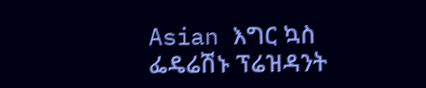Asian እግር ኳስ ፌዴሬሽኑ ፕሬዝዳንት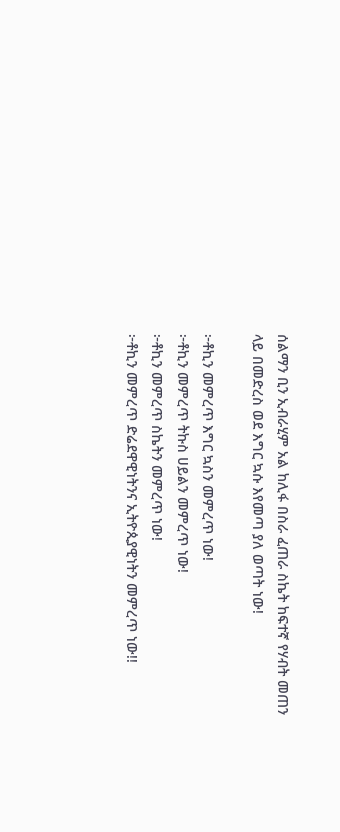ሰልማን ቢን ኢብራሂም አል ከሊፋ በስራ ፈጠራ ስኬት ከፍተኛ የሃብት መጠን ላይ በመድረስ ወደ እግር ኳሱ እየመጣ ያለ ወጣት ነው!

፦ቶኪን መምረጥ እግር ኳስን መምረጥ ነው!
፦ቶኪን መምረጥ ትኩስ ሀይልን መምረጥ ነው!
፦ቶኪን መምረጥ ስኬትን መምረጥ ነው!
፦ቶኪን መምረጥ ድሬደዋዊነትንና ኢትዮጲያዊነትን መምረጥ ነው!!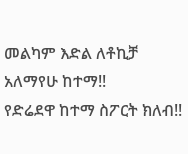መልካም እድል ለቶኪቻ አለማየሁ ከተማ!!
የድሬደዋ ከተማ ስፖርት ክለብ!!